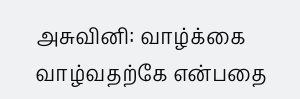அசுவினி: வாழ்க்கை வாழ்வதற்கே என்பதை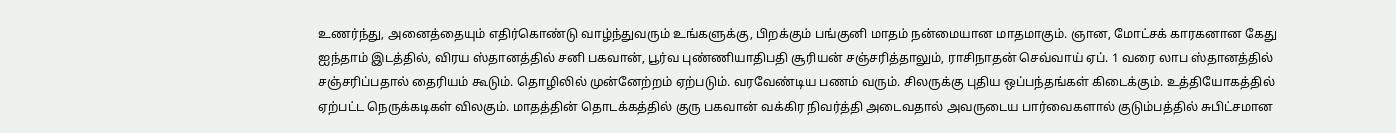உணர்ந்து, அனைத்தையும் எதிர்கொண்டு வாழ்ந்துவரும் உங்களுக்கு, பிறக்கும் பங்குனி மாதம் நன்மையான மாதமாகும். ஞான, மோட்சக் காரகனான கேது ஐந்தாம் இடத்தில், விரய ஸ்தானத்தில் சனி பகவான், பூர்வ புண்ணியாதிபதி சூரியன் சஞ்சரித்தாலும், ராசிநாதன் செவ்வாய் ஏப். 1 வரை லாப ஸ்தானத்தில் சஞ்சரிப்பதால் தைரியம் கூடும். தொழிலில் முன்னேற்றம் ஏற்படும். வரவேண்டிய பணம் வரும். சிலருக்கு புதிய ஒப்பந்தங்கள் கிடைக்கும். உத்தியோகத்தில் ஏற்பட்ட நெருக்கடிகள் விலகும். மாதத்தின் தொடக்கத்தில் குரு பகவான் வக்கிர நிவர்த்தி அடைவதால் அவருடைய பார்வைகளால் குடும்பத்தில் சுபிட்சமான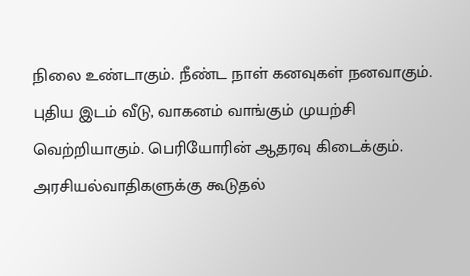நிலை உண்டாகும். நீண்ட நாள் கனவுகள் நனவாகும். புதிய இடம் வீடு, வாகனம் வாங்கும் முயற்சி வெற்றியாகும். பெரியோரின் ஆதரவு கிடைக்கும். அரசியல்வாதிகளுக்கு கூடுதல்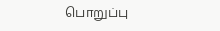பொறுப்பு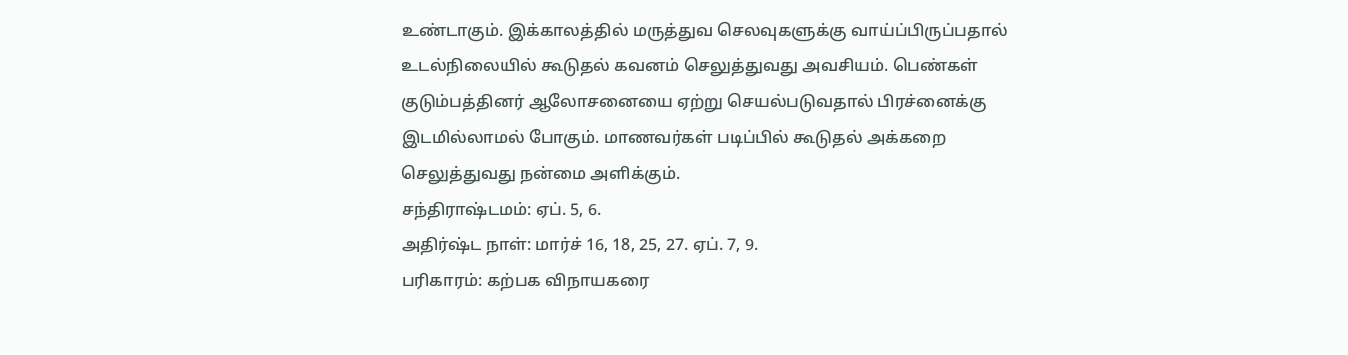உண்டாகும். இக்காலத்தில் மருத்துவ செலவுகளுக்கு வாய்ப்பிருப்பதால் உடல்நிலையில் கூடுதல் கவனம் செலுத்துவது அவசியம். பெண்கள் குடும்பத்தினர் ஆலோசனையை ஏற்று செயல்படுவதால் பிரச்னைக்கு இடமில்லாமல் போகும். மாணவர்கள் படிப்பில் கூடுதல் அக்கறை செலுத்துவது நன்மை அளிக்கும்.
சந்திராஷ்டமம்: ஏப். 5, 6.
அதிர்ஷ்ட நாள்: மார்ச் 16, 18, 25, 27. ஏப். 7, 9.
பரிகாரம்: கற்பக விநாயகரை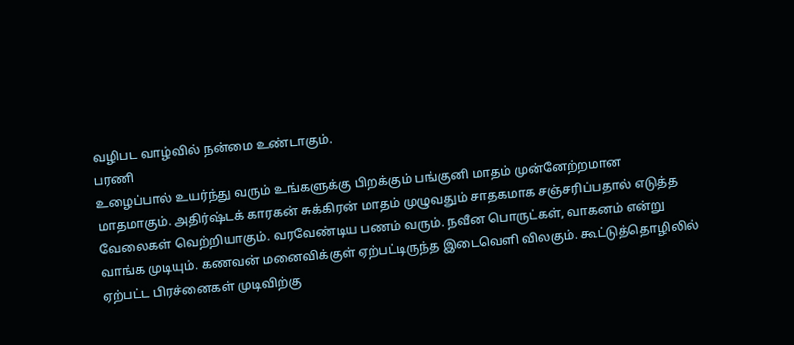வழிபட வாழ்வில் நன்மை உண்டாகும்.
பரணி
உழைப்பால் உயர்ந்து வரும் உங்களுக்கு பிறக்கும் பங்குனி மாதம் முன்னேற்றமான மாதமாகும். அதிர்ஷ்டக் காரகன் சுக்கிரன் மாதம் முழுவதும் சாதகமாக சஞ்சரிப்பதால் எடுத்த வேலைகள் வெற்றியாகும். வரவேண்டிய பணம் வரும். நவீன பொருட்கள், வாகனம் என்று வாங்க முடியும். கணவன் மனைவிக்குள் ஏற்பட்டிருந்த இடைவெளி விலகும். கூட்டுத்தொழிலில் ஏற்பட்ட பிரச்னைகள் முடிவிற்கு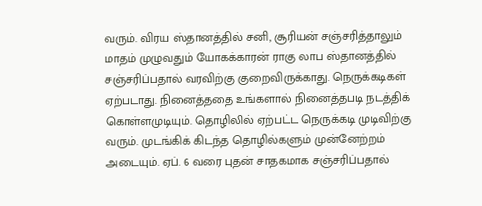வரும். விரய ஸ்தானத்தில் சனி, சூரியன் சஞ்சரித்தாலும் மாதம் முழுவதும் யோகக்காரன் ராகு லாப ஸ்தானத்தில் சஞ்சரிப்பதால் வரவிற்கு குறைவிருக்காது. நெருக்கடிகள் ஏற்படாது. நினைத்ததை உங்களால் நினைத்தபடி நடத்திக் கொள்ளமுடியும். தொழிலில் ஏற்பட்ட நெருக்கடி முடிவிற்கு வரும். முடங்கிக் கிடந்த தொழில்களும் முன்னேற்றம் அடையும். ஏப். 6 வரை புதன் சாதகமாக சஞ்சரிப்பதால்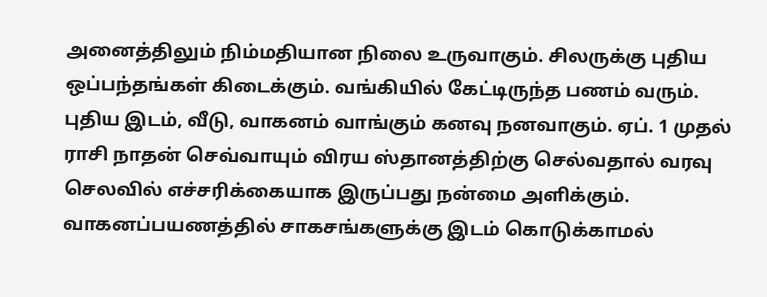அனைத்திலும் நிம்மதியான நிலை உருவாகும். சிலருக்கு புதிய ஒப்பந்தங்கள் கிடைக்கும். வங்கியில் கேட்டிருந்த பணம் வரும். புதிய இடம், வீடு, வாகனம் வாங்கும் கனவு நனவாகும். ஏப். 1 முதல் ராசி நாதன் செவ்வாயும் விரய ஸ்தானத்திற்கு செல்வதால் வரவு செலவில் எச்சரிக்கையாக இருப்பது நன்மை அளிக்கும். வாகனப்பயணத்தில் சாகசங்களுக்கு இடம் கொடுக்காமல்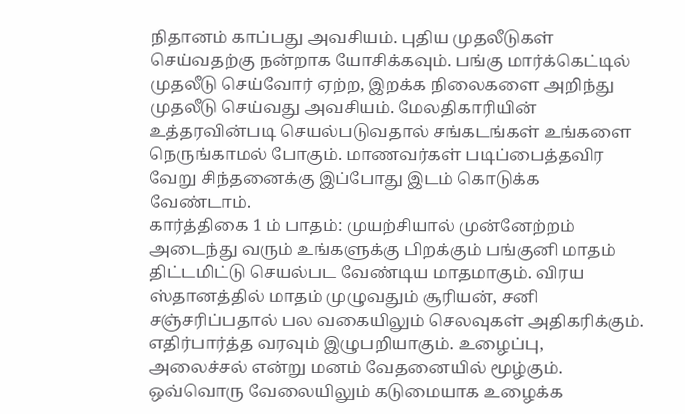நிதானம் காப்பது அவசியம். புதிய முதலீடுகள் செய்வதற்கு நன்றாக யோசிக்கவும். பங்கு மார்க்கெட்டில் முதலீடு செய்வோர் ஏற்ற, இறக்க நிலைகளை அறிந்து முதலீடு செய்வது அவசியம். மேலதிகாரியின் உத்தரவின்படி செயல்படுவதால் சங்கடங்கள் உங்களை நெருங்காமல் போகும். மாணவர்கள் படிப்பைத்தவிர வேறு சிந்தனைக்கு இப்போது இடம் கொடுக்க வேண்டாம்.
கார்த்திகை 1 ம் பாதம்: முயற்சியால் முன்னேற்றம் அடைந்து வரும் உங்களுக்கு பிறக்கும் பங்குனி மாதம் திட்டமிட்டு செயல்பட வேண்டிய மாதமாகும். விரய ஸ்தானத்தில் மாதம் முழுவதும் சூரியன், சனி சஞ்சரிப்பதால் பல வகையிலும் செலவுகள் அதிகரிக்கும். எதிர்பார்த்த வரவும் இழுபறியாகும். உழைப்பு, அலைச்சல் என்று மனம் வேதனையில் மூழ்கும். ஒவ்வொரு வேலையிலும் கடுமையாக உழைக்க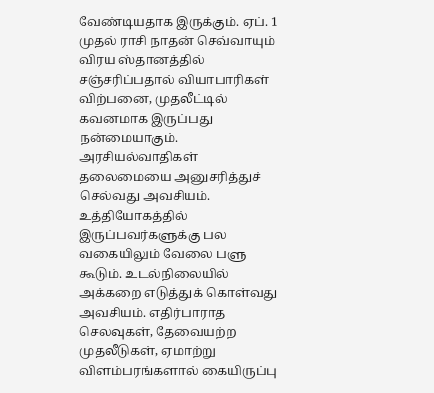வேண்டியதாக இருக்கும். ஏப். 1 முதல் ராசி நாதன் செவ்வாயும் விரய ஸ்தானத்தில் சஞ்சரிப்பதால் வியாபாரிகள் விற்பனை, முதலீட்டில் கவனமாக இருப்பது நன்மையாகும். அரசியல்வாதிகள் தலைமையை அனுசரித்துச் செல்வது அவசியம். உத்தியோகத்தில் இருப்பவர்களுக்கு பல வகையிலும் வேலை பளு கூடும். உடல்நிலையில் அக்கறை எடுத்துக் கொள்வது அவசியம். எதிர்பாராத செலவுகள், தேவையற்ற முதலீடுகள், ஏமாற்று விளம்பரங்களால் கையிருப்பு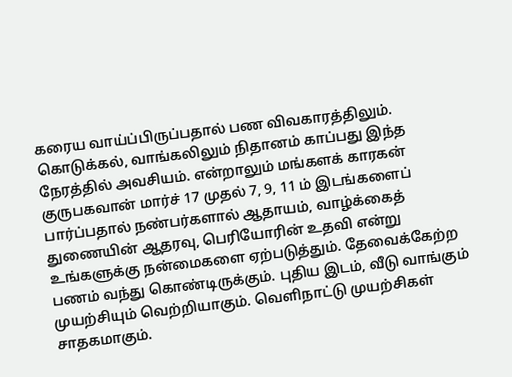கரைய வாய்ப்பிருப்பதால் பண விவகாரத்திலும். கொடுக்கல், வாங்கலிலும் நிதானம் காப்பது இந்த நேரத்தில் அவசியம். என்றாலும் மங்களக் காரகன் குருபகவான் மார்ச் 17 முதல் 7, 9, 11 ம் இடங்களைப் பார்ப்பதால் நண்பர்களால் ஆதாயம், வாழ்க்கைத் துணையின் ஆதரவு, பெரியோரின் உதவி என்று உங்களுக்கு நன்மைகளை ஏற்படுத்தும். தேவைக்கேற்ற பணம் வந்து கொண்டிருக்கும். புதிய இடம், வீடு வாங்கும் முயற்சியும் வெற்றியாகும். வெளிநாட்டு முயற்சிகள் சாதகமாகும்.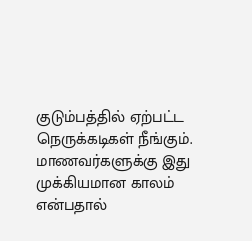குடும்பத்தில் ஏற்பட்ட நெருக்கடிகள் நீங்கும். மாணவர்களுக்கு இது முக்கியமான காலம் என்பதால்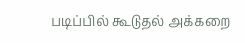படிப்பில் கூடுதல் அக்கறை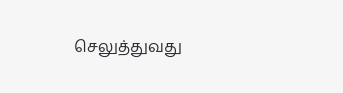செலுத்துவது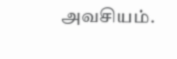அவசியம்.